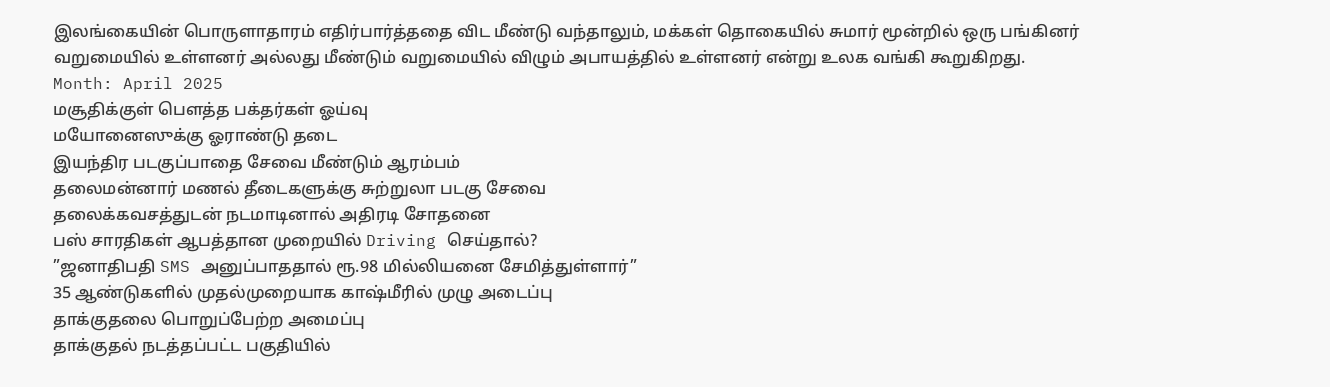இலங்கையின் பொருளாதாரம் எதிர்பார்த்ததை விட மீண்டு வந்தாலும், மக்கள் தொகையில் சுமார் மூன்றில் ஒரு பங்கினர் வறுமையில் உள்ளனர் அல்லது மீண்டும் வறுமையில் விழும் அபாயத்தில் உள்ளனர் என்று உலக வங்கி கூறுகிறது.
Month: April 2025
மசூதிக்குள் பௌத்த பக்தர்கள் ஓய்வு
மயோனைஸுக்கு ஓராண்டு தடை
இயந்திர படகுப்பாதை சேவை மீண்டும் ஆரம்பம்
தலைமன்னார் மணல் தீடைகளுக்கு சுற்றுலா படகு சேவை
தலைக்கவசத்துடன் நடமாடினால் அதிரடி சோதனை
பஸ் சாரதிகள் ஆபத்தான முறையில் Driving செய்தால்?
”ஜனாதிபதி SMS அனுப்பாததால் ரூ.98 மில்லியனை சேமித்துள்ளார்”
35 ஆண்டுகளில் முதல்முறையாக காஷ்மீரில் முழு அடைப்பு
தாக்குதலை பொறுப்பேற்ற அமைப்பு
தாக்குதல் நடத்தப்பட்ட பகுதியில்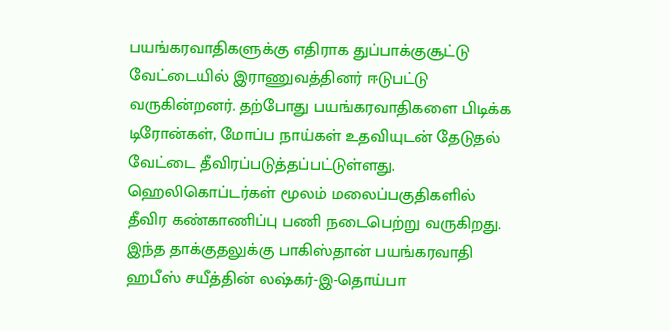பயங்கரவாதிகளுக்கு எதிராக துப்பாக்குசூட்டு வேட்டையில் இராணுவத்தினர் ஈடுபட்டு வருகின்றனர். தற்போது பயங்கரவாதிகளை பிடிக்க டிரோன்கள், மோப்ப நாய்கள் உதவியுடன் தேடுதல் வேட்டை தீவிரப்படுத்தப்பட்டுள்ளது. ஹெலிகொப்டர்கள் மூலம் மலைப்பகுதிகளில் தீவிர கண்காணிப்பு பணி நடைபெற்று வருகிறது. இந்த தாக்குதலுக்கு பாகிஸ்தான் பயங்கரவாதி ஹபீஸ் சயீத்தின் லஷ்கர்-இ-தொய்பா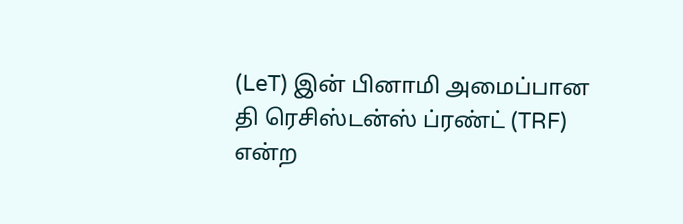(LeT) இன் பினாமி அமைப்பான தி ரெசிஸ்டன்ஸ் ப்ரண்ட் (TRF) என்ற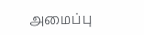அமைப்பு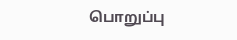பொறுப்பு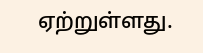ஏற்றுள்ளது.